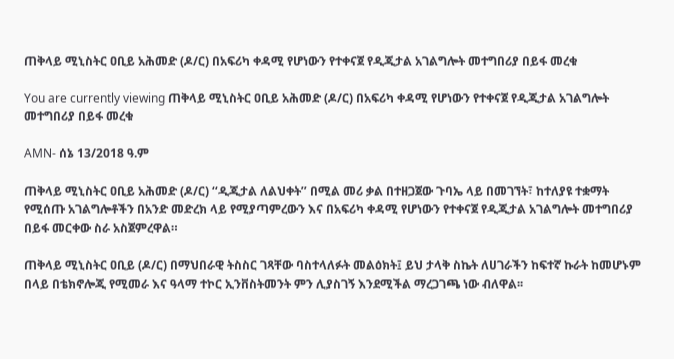ጠቅላይ ሚኒስትር ዐቢይ አሕመድ (ዶ/ር) በአፍሪካ ቀዳሚ የሆነውን የተቀናጀ የዲጂታል አገልግሎት መተግበሪያ በይፋ መረቁ

You are currently viewing ጠቅላይ ሚኒስትር ዐቢይ አሕመድ (ዶ/ር) በአፍሪካ ቀዳሚ የሆነውን የተቀናጀ የዲጂታል አገልግሎት መተግበሪያ በይፋ መረቁ

AMN- ሰኔ 13/2018 ዓ.ም

ጠቅላይ ሚኒስትር ዐቢይ አሕመድ (ዶ/ር) ‘‘ዲጂታል ለልህቀት’’ በሚል መሪ ቃል በተዘጋጀው ጉባኤ ላይ በመገኘት፣ ከተለያዩ ተቋማት የሚሰጡ አገልግሎቶችን በአንድ መድረክ ላይ የሚያጣምረውን እና በአፍሪካ ቀዳሚ የሆነውን የተቀናጀ የዲጂታል አገልግሎት መተግበሪያ በይፋ መርቀው ስራ አስጀምረዋል።

ጠቅላይ ሚኒስትር ዐቢይ (ዶ/ር) በማህበራዊ ትስስር ገጻቸው ባስተላለፉት መልዕክት፤ ይህ ታላቅ ስኬት ለሀገራችን ከፍተኛ ኩራት ከመሆኑም በላይ በቴክኖሎጂ የሚመራ እና ዓላማ ተኮር ኢንቨስትመንት ምን ሊያስገኝ እንደሚችል ማረጋገጫ ነው ብለዋል፡፡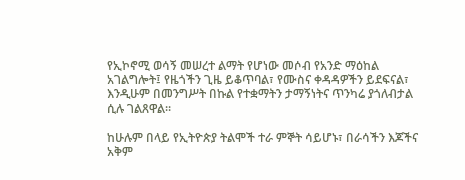የኢኮኖሚ ወሳኝ መሠረተ ልማት የሆነው መሶብ የአንድ ማዕከል አገልግሎት፤ የዜጎችን ጊዜ ይቆጥባል፣ የሙስና ቀዳዳዎችን ይደፍናል፣ እንዲሁም በመንግሥት በኩል የተቋማትን ታማኝነትና ጥንካሬ ያጎለብታል ሲሉ ገልጸዋል።

ከሁሉም በላይ የኢትዮጵያ ትልሞች ተራ ምኞት ሳይሆኑ፣ በራሳችን እጆችና አቅም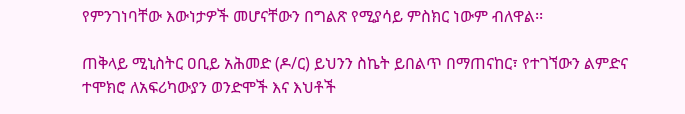የምንገነባቸው እውነታዎች መሆናቸውን በግልጽ የሚያሳይ ምስክር ነውም ብለዋል፡፡

ጠቅላይ ሚኒስትር ዐቢይ አሕመድ (ዶ/ር) ይህንን ስኬት ይበልጥ በማጠናከር፣ የተገኘውን ልምድና ተሞክሮ ለአፍሪካውያን ወንድሞች እና እህቶች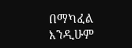በማካፈል እንዲሁም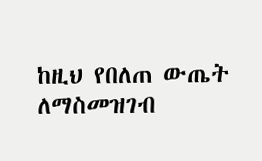ከዚህ የበለጠ ውጤት ለማስመዝገብ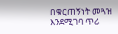በቁርጠኝነት መጓዝ እንደሚገባ ጥሪ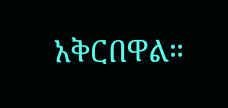አቅርበዋል።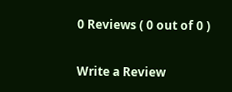0 Reviews ( 0 out of 0 )

Write a Review